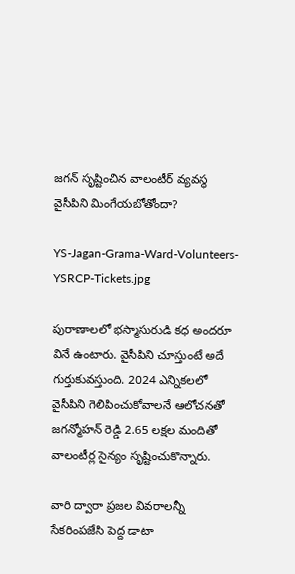జగన్‌ సృష్టించిన వాలంటీర్ వ్యవస్థ వైసీపిని మింగేయబోతోందా?

YS-Jagan-Grama-Ward-Volunteers-YSRCP-Tickets.jpg

పురాణాలలో భస్మాసురుడి కధ అందరూ వినే ఉంటారు. వైసీపిని చూస్తుంటే అదే గుర్తుకువస్తుంది. 2024 ఎన్నికలలో వైసీపిని గెలిపించుకోవాలనే ఆలోచనతో జగన్మోహన్‌ రెడ్డి 2.65 లక్షల మందితో వాలంటీర్ల సైన్యం సృష్టించుకొన్నారు.

వారి ద్వారా ప్రజల వివరాలన్నీ సేకరింపజేసి పెద్ద డాటా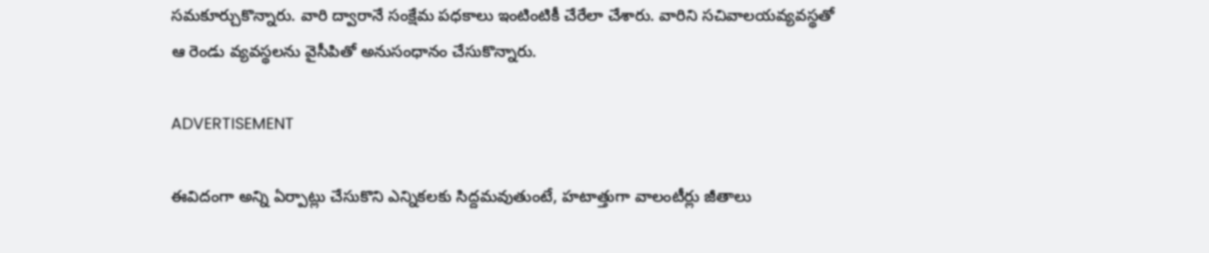సమకూర్చుకొన్నారు. వారి ద్వారానే సంక్షేమ పధకాలు ఇంటింటికీ చేరేలా చేశారు. వారిని సచివాలయవ్యవస్థతో ఆ రెండు వ్యవస్థలను వైసీపితో అనుసంధానం చేసుకొన్నారు.

ADVERTISEMENT

ఈవిదంగా అన్ని ఏర్పాట్లు చేసుకొని ఎన్నికలకు సిద్దమవుతుంటే, హటాత్తుగా వాలంటీర్లు జీతాలు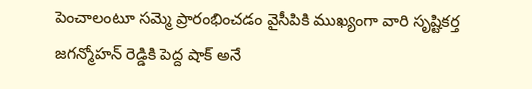పెంచాలంటూ సమ్మె ప్రారంభించడం వైసీపికి ముఖ్యంగా వారి సృష్టికర్త జగన్మోహన్‌ రెడ్డికి పెద్ద షాక్ అనే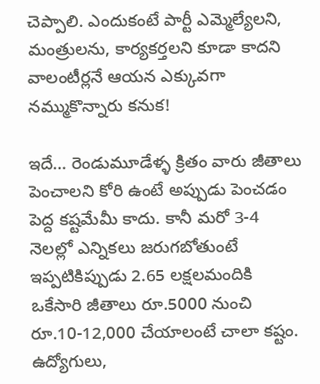చెప్పాలి. ఎందుకంటే పార్టీ ఎమ్మెల్యేలని, మంత్రులను, కార్యకర్తలని కూడా కాదని వాలంటీర్లనే ఆయన ఎక్కువగా నమ్ముకొన్నారు కనుక!

ఇదే… రెండుమూడేళ్ళ క్రితం వారు జీతాలు పెంచాలని కోరి ఉంటే అప్పుడు పెంచడం పెద్ద కష్టమేమీ కాదు. కానీ మరో 3-4 నెలల్లో ఎన్నికలు జరుగబోతుంటే ఇప్పటికిప్పుడు 2.65 లక్షలమందికి ఒకేసారి జీతాలు రూ.5000 నుంచి రూ.10-12,000 చేయాలంటే చాలా కష్టం. ఉద్యోగులు,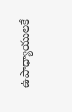ఉపాధ్యాయులకే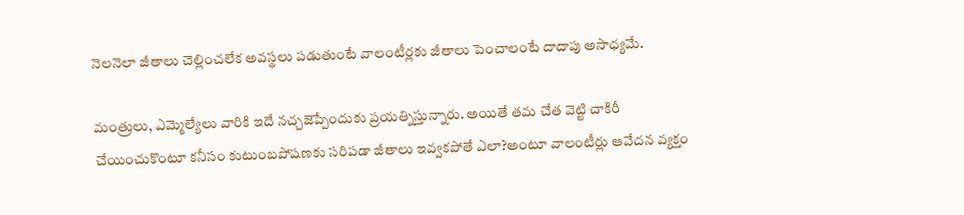నెలనెలా జీతాలు చెల్లించలేక అవస్థలు పడుతుంటే వాలంటీర్లకు జీతాలు పెంచాలంటే దాదాపు అసాధ్యమే.

మంత్రులు, ఎమ్మెల్యేలు వారికి ఇదే నచ్చజెప్పేందుకు ప్రయత్నిస్తున్నారు. అయితే తమ చేత వెట్టి చాకిరీ చేయించుకొంటూ కనీసం కుటుంబపోషణకు సరిపడా జీతాలు ఇవ్వకపోతే ఎలా?అంటూ వాలంటీర్లు ఆవేదన వ్యక్తం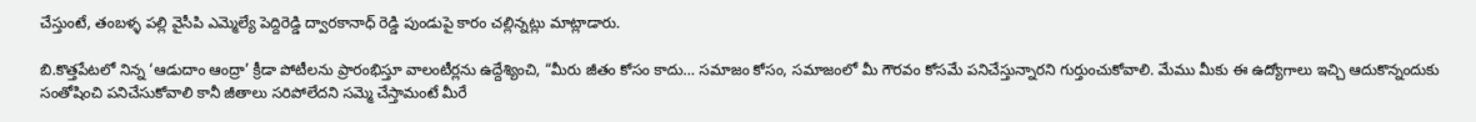చేస్తుంటే, తంబళ్ళ పల్లి వైసీపి ఎమ్మెల్యే పెద్దిరెడ్డి ద్వారకానాధ్ రెడ్డి పుండుపై కారం చల్లిన్నట్లు మాట్లాడారు.

బి.కొత్తపేటలో నిన్న ‘ఆడుదాం ఆంద్రా’ క్రీడా పోటీలను ప్రారంభిస్తూ వాలంటీర్లను ఉద్దేశ్యించి, “మీరు జీతం కోసం కాదు… సమాజం కోసం, సమాజంలో మీ గౌరవం కోసమే పనిచేస్తున్నారని గుర్తుంచుకోవాలి. మేము మీకు ఈ ఉద్యోగాలు ఇచ్చి ఆదుకొన్నందుకు సంతోషించి పనిచేసుకోవాలి కానీ జీతాలు సరిపోలేదని సమ్మె చేస్తామంటే మీరే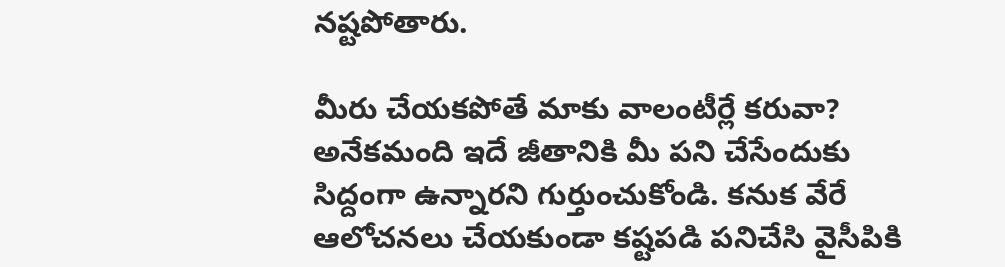నష్టపోతారు.

మీరు చేయకపోతే మాకు వాలంటీర్లే కరువా? అనేకమంది ఇదే జీతానికి మీ పని చేసేందుకు సిద్దంగా ఉన్నారని గుర్తుంచుకోండి. కనుక వేరే ఆలోచనలు చేయకుండా కష్టపడి పనిచేసి వైసీపికి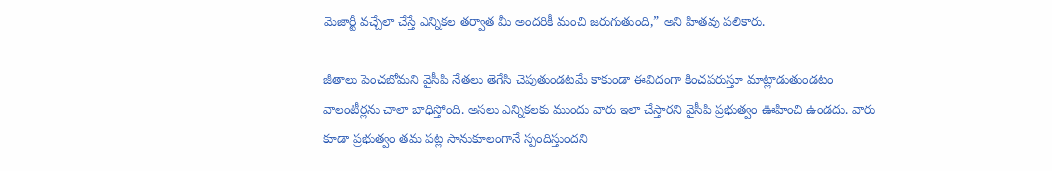మెజార్టీ వచ్చేలా చేస్తే ఎన్నికల తర్వాత మీ అందరికీ మంచి జరుగుతుంది,” అని హితవు పలికారు.

జీతాలు పెంచబోమని వైసీపి నేతలు తెగేసి చెపుతుండటమే కాకుండా ఈవిదంగా కించపరుస్తూ మాట్లాడుతుండటం వాలంటీర్లను చాలా బాధిస్తోంది. అసలు ఎన్నికలకు ముందు వారు ఇలా చేస్తారని వైసీపి ప్రభుత్వం ఊహించి ఉండదు. వారు కూడా ప్రభుత్వం తమ పట్ల సానుకూలంగానే స్పందిస్తుందని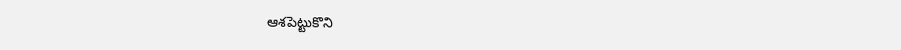ఆశపెట్టుకొని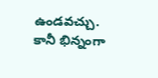ఉండవచ్చు. కానీ భిన్నంగా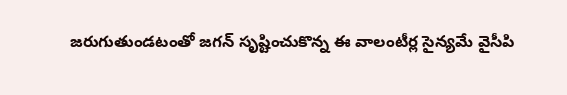జరుగుతుండటంతో జగన్‌ సృష్టించుకొన్న ఈ వాలంటీర్ల సైన్యమే వైసీపి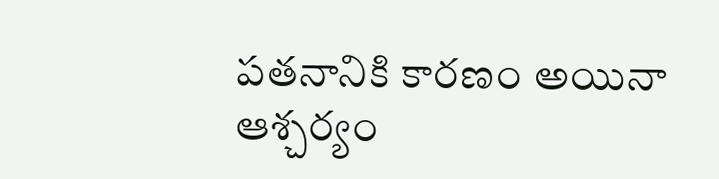పతనానికి కారణం అయినా ఆశ్చర్యం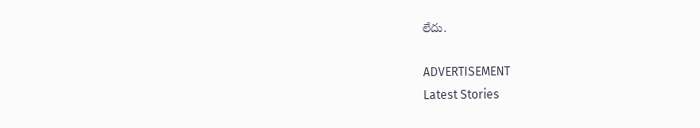లేదు.

ADVERTISEMENT
Latest Stories